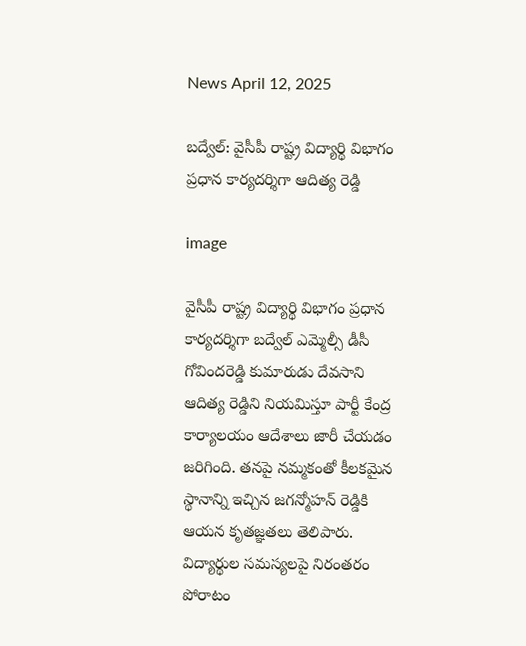News April 12, 2025

బద్వేల్: వైసీపీ రాష్ట్ర విద్యార్థి విభాగం ప్రధాన కార్యదర్శిగా ఆదిత్య రెడ్డి

image

వైసీపీ రాష్ట్ర విద్యార్థి విభాగం ప్రధాన కార్యదర్శిగా బద్వేల్ ఎమ్మెల్సీ డీసీ గోవిందరెడ్డి కుమారుడు దేవసాని ఆదిత్య రెడ్డిని నియమిస్తూ పార్టీ కేంద్ర కార్యాలయం ఆదేశాలు జారీ చేయడం జరిగింది. తనపై నమ్మకంతో కీలకమైన స్థానాన్ని ఇచ్చిన జగన్మోహన్ రెడ్డికి ఆయన కృతజ్ఞతలు తెలిపారు. విద్యార్థుల సమస్యలపై నిరంతరం పోరాటం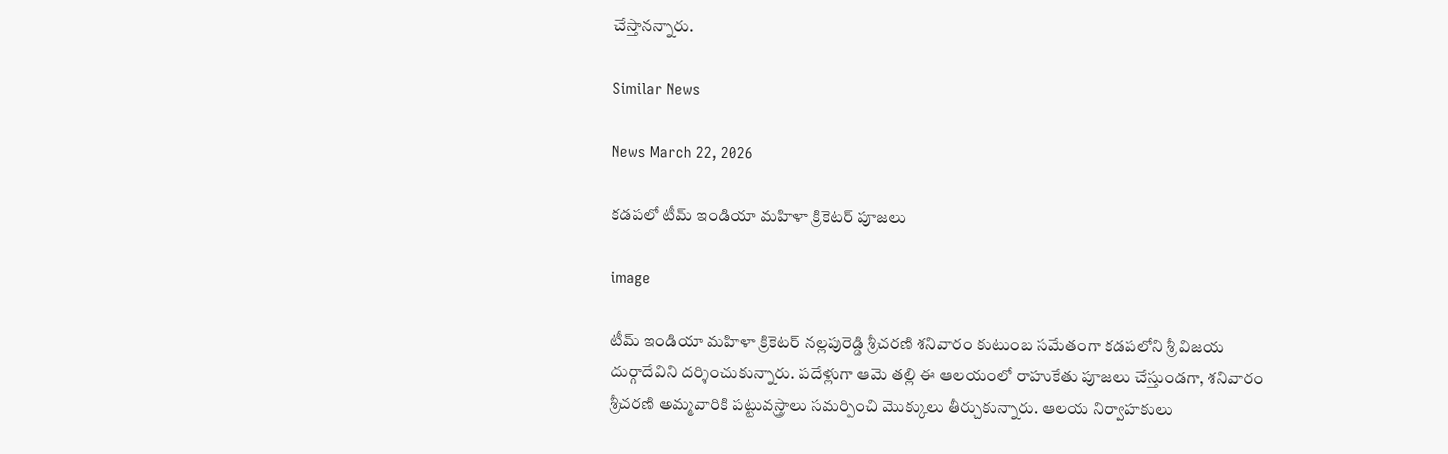చేస్తానన్నారు.

Similar News

News March 22, 2026

కడపలో టీమ్ ఇండియా మహిళా క్రికెటర్ పూజలు

image

టీమ్ ఇండియా మహిళా క్రికెటర్ నల్లపురెడ్డి శ్రీచరణి శనివారం కుటుంబ సమేతంగా కడపలోని శ్రీ విజయ దుర్గాదేవిని దర్శించుకున్నారు. పదేళ్లుగా ఆమె తల్లి ఈ ఆలయంలో రాహుకేతు పూజలు చేస్తుండగా, శనివారం శ్రీచరణి అమ్మవారికి పట్టువస్త్రాలు సమర్పించి మొక్కులు తీర్చుకున్నారు. ఆలయ నిర్వాహకులు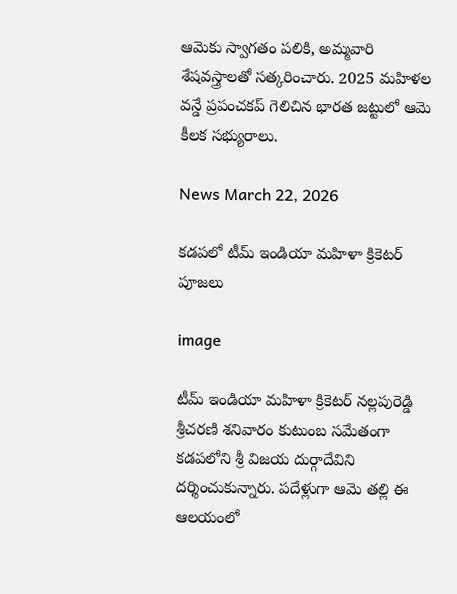ఆమెకు స్వాగతం పలికి, అమ్మవారి శేషవస్త్రాలతో సత్కరించారు. 2025 మహిళల వన్డే ప్రపంచకప్ గెలిచిన భారత జట్టులో ఆమె కీలక సభ్యురాలు.

News March 22, 2026

కడపలో టీమ్ ఇండియా మహిళా క్రికెటర్ పూజలు

image

టీమ్ ఇండియా మహిళా క్రికెటర్ నల్లపురెడ్డి శ్రీచరణి శనివారం కుటుంబ సమేతంగా కడపలోని శ్రీ విజయ దుర్గాదేవిని దర్శించుకున్నారు. పదేళ్లుగా ఆమె తల్లి ఈ ఆలయంలో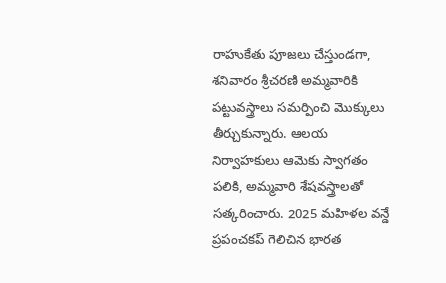రాహుకేతు పూజలు చేస్తుండగా, శనివారం శ్రీచరణి అమ్మవారికి పట్టువస్త్రాలు సమర్పించి మొక్కులు తీర్చుకున్నారు. ఆలయ నిర్వాహకులు ఆమెకు స్వాగతం పలికి, అమ్మవారి శేషవస్త్రాలతో సత్కరించారు. 2025 మహిళల వన్డే ప్రపంచకప్ గెలిచిన భారత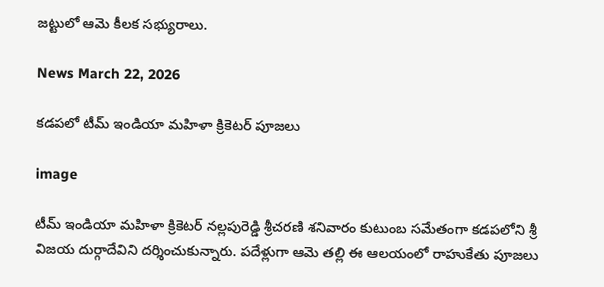జట్టులో ఆమె కీలక సభ్యురాలు.

News March 22, 2026

కడపలో టీమ్ ఇండియా మహిళా క్రికెటర్ పూజలు

image

టీమ్ ఇండియా మహిళా క్రికెటర్ నల్లపురెడ్డి శ్రీచరణి శనివారం కుటుంబ సమేతంగా కడపలోని శ్రీ విజయ దుర్గాదేవిని దర్శించుకున్నారు. పదేళ్లుగా ఆమె తల్లి ఈ ఆలయంలో రాహుకేతు పూజలు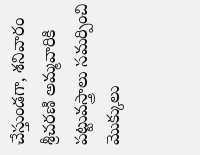చేస్తుండగా, శనివారం శ్రీచరణి అమ్మవారికి పట్టువస్త్రాలు సమర్పించి మొక్కులు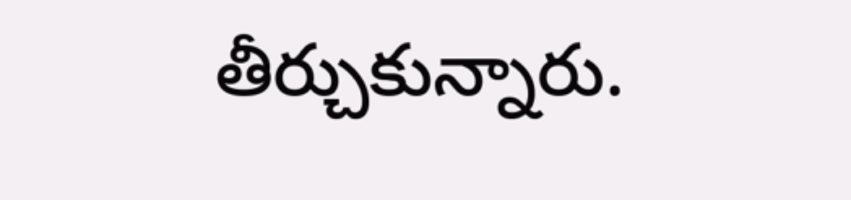తీర్చుకున్నారు.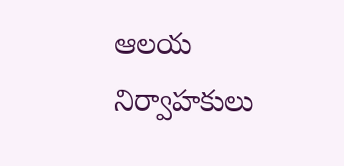ఆలయ నిర్వాహకులు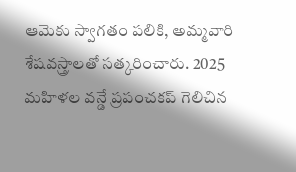ఆమెకు స్వాగతం పలికి, అమ్మవారి శేషవస్త్రాలతో సత్కరించారు. 2025 మహిళల వన్డే ప్రపంచకప్ గెలిచిన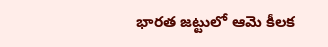భారత జట్టులో ఆమె కీలక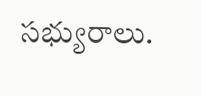సభ్యురాలు.